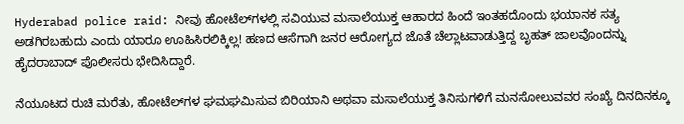Hyderabad police raid: ನೀವು ಹೋಟೆಲ್‌ಗಳಲ್ಲಿ ಸವಿಯುವ ಮಸಾಲೆಯುಕ್ತ ಆಹಾರದ ಹಿಂದೆ ಇಂತಹದೊಂದು ಭಯಾನಕ ಸತ್ಯ ಅಡಗಿರಬಹುದು ಎಂದು ಯಾರೂ ಊಹಿಸಿರಲಿಕ್ಕಿಲ್ಲ! ಹಣದ ಆಸೆಗಾಗಿ ಜನರ ಆರೋಗ್ಯದ ಜೊತೆ ಚೆಲ್ಲಾಟವಾಡುತ್ತಿದ್ದ ಬೃಹತ್ ಜಾಲವೊಂದನ್ನು ಹೈದರಾಬಾದ್ ಪೊಲೀಸರು ಭೇದಿಸಿದ್ದಾರೆ.

ನೆಯೂಟದ ರುಚಿ ಮರೆತು, ಹೋಟೆಲ್‌ಗಳ ಘಮಘಮಿಸುವ ಬಿರಿಯಾನಿ ಅಥವಾ ಮಸಾಲೆಯುಕ್ತ ತಿನಿಸುಗಳಿಗೆ ಮನಸೋಲುವವರ ಸಂಖ್ಯೆ ದಿನದಿನಕ್ಕೂ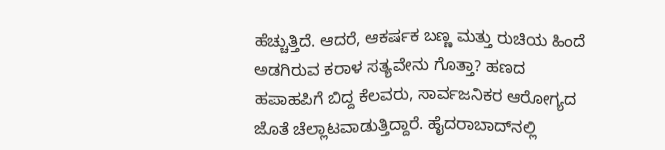ಹೆಚ್ಚುತ್ತಿದೆ. ಆದರೆ, ಆಕರ್ಷಕ ಬಣ್ಣ ಮತ್ತು ರುಚಿಯ ಹಿಂದೆ ಅಡಗಿರುವ ಕರಾಳ ಸತ್ಯವೇನು ಗೊತ್ತಾ? ಹಣದ ಹಪಾಹಪಿಗೆ ಬಿದ್ದ ಕೆಲವರು, ಸಾರ್ವಜನಿಕರ ಆರೋಗ್ಯದ ಜೊತೆ ಚೆಲ್ಲಾಟವಾಡುತ್ತಿದ್ದಾರೆ. ಹೈದರಾಬಾದ್‌ನಲ್ಲಿ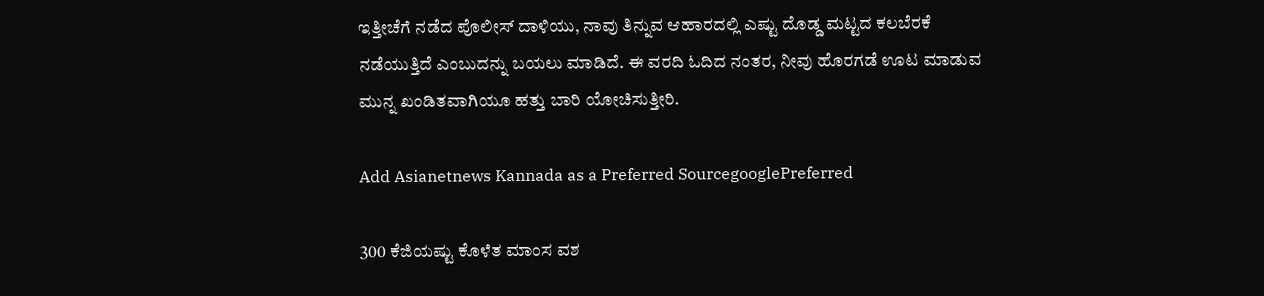ಇತ್ತೀಚೆಗೆ ನಡೆದ ಪೊಲೀಸ್ ದಾಳಿಯು, ನಾವು ತಿನ್ನುವ ಆಹಾರದಲ್ಲಿ ಎಷ್ಟು ದೊಡ್ಡ ಮಟ್ಟದ ಕಲಬೆರಕೆ ನಡೆಯುತ್ತಿದೆ ಎಂಬುದನ್ನು ಬಯಲು ಮಾಡಿದೆ. ಈ ವರದಿ ಓದಿದ ನಂತರ, ನೀವು ಹೊರಗಡೆ ಊಟ ಮಾಡುವ ಮುನ್ನ ಖಂಡಿತವಾಗಿಯೂ ಹತ್ತು ಬಾರಿ ಯೋಚಿಸುತ್ತೀರಿ.

Add Asianetnews Kannada as a Preferred SourcegooglePreferred

300 ಕೆಜಿಯಷ್ಟು ಕೊಳೆತ ಮಾಂಸ ವಶ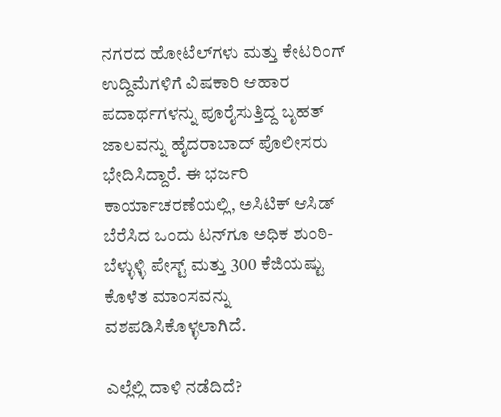ನಗರದ ಹೋಟೆಲ್‌ಗಳು ಮತ್ತು ಕೇಟರಿಂಗ್ ಉದ್ದಿಮೆಗಳಿಗೆ ವಿಷಕಾರಿ ಆಹಾರ ಪದಾರ್ಥಗಳನ್ನು ಪೂರೈಸುತ್ತಿದ್ದ ಬೃಹತ್ ಜಾಲವನ್ನು ಹೈದರಾಬಾದ್ ಪೊಲೀಸರು ಭೇದಿಸಿದ್ದಾರೆ. ಈ ಭರ್ಜರಿ ಕಾರ್ಯಾಚರಣೆಯಲ್ಲಿ, ಅಸಿಟಿಕ್ ಆಸಿಡ್ ಬೆರೆಸಿದ ಒಂದು ಟನ್‌ಗೂ ಅಧಿಕ ಶುಂಠಿ-ಬೆಳ್ಳುಳ್ಳಿ ಪೇಸ್ಟ್ ಮತ್ತು 300 ಕೆಜಿಯಷ್ಟು ಕೊಳೆತ ಮಾಂಸವನ್ನು ವಶಪಡಿಸಿಕೊಳ್ಳಲಾಗಿದೆ.

ಎಲ್ಲೆಲ್ಲಿ ದಾಳಿ ನಡೆದಿದೆ?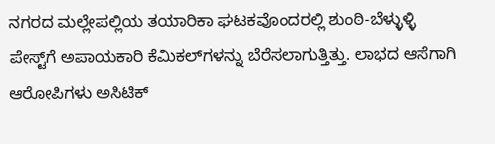ನಗರದ ಮಲ್ಲೇಪಲ್ಲಿಯ ತಯಾರಿಕಾ ಘಟಕವೊಂದರಲ್ಲಿ ಶುಂಠಿ-ಬೆಳ್ಳುಳ್ಳಿ ಪೇಸ್ಟ್‌ಗೆ ಅಪಾಯಕಾರಿ ಕೆಮಿಕಲ್‌ಗಳನ್ನು ಬೆರೆಸಲಾಗುತ್ತಿತ್ತು. ಲಾಭದ ಆಸೆಗಾಗಿ ಆರೋಪಿಗಳು ಅಸಿಟಿಕ್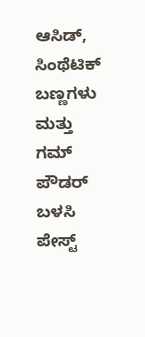ಆಸಿಡ್, ಸಿಂಥೆಟಿಕ್ ಬಣ್ಣಗಳು ಮತ್ತು ಗಮ್ ಪೌಡರ್ ಬಳಸಿ ಪೇಸ್ಟ್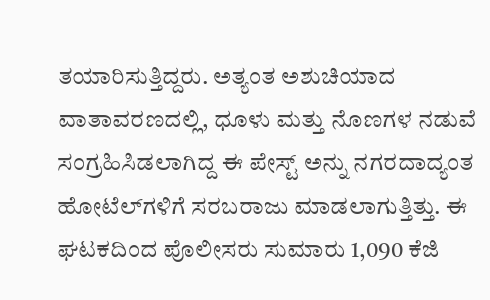ತಯಾರಿಸುತ್ತಿದ್ದರು. ಅತ್ಯಂತ ಅಶುಚಿಯಾದ ವಾತಾವರಣದಲ್ಲಿ, ಧೂಳು ಮತ್ತು ನೊಣಗಳ ನಡುವೆ ಸಂಗ್ರಹಿಸಿಡಲಾಗಿದ್ದ ಈ ಪೇಸ್ಟ್ ಅನ್ನು ನಗರದಾದ್ಯಂತ ಹೋಟೆಲ್‌ಗಳಿಗೆ ಸರಬರಾಜು ಮಾಡಲಾಗುತ್ತಿತ್ತು. ಈ ಘಟಕದಿಂದ ಪೊಲೀಸರು ಸುಮಾರು 1,090 ಕೆಜಿ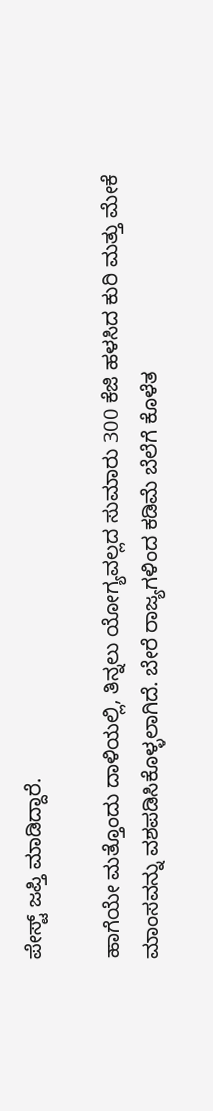ಪೇಸ್ಟ್ ಜಪ್ತಿ ಮಾಡಿದ್ದಾರೆ.

ಹಾಗೆಯೇ ಮತ್ತೊಂದು ದಾಳಿಯಲ್ಲಿ, ತಿನ್ನಲು ಯೋಗ್ಯವಲ್ಲದ ಸುಮಾರು 300 ಕೆಜಿ ಹಳಸಿದ ಕುರಿ ಮತ್ತು ಮೇಕೆ ಮಾಂಸವನ್ನು ವಶಪಡಿಸಿಕೊಳ್ಳಲಾಗಿದೆ. ಬೇರೆ ರಾಜ್ಯಗಳಿಂದ ಕಡಿಮೆ ಬೆಲೆಗೆ ಕೊಳೆತ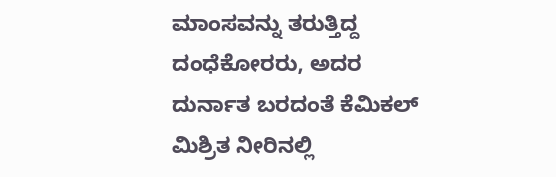ಮಾಂಸವನ್ನು ತರುತ್ತಿದ್ದ ದಂಧೆಕೋರರು, ಅದರ ದುರ್ನಾತ ಬರದಂತೆ ಕೆಮಿಕಲ್ ಮಿಶ್ರಿತ ನೀರಿನಲ್ಲಿ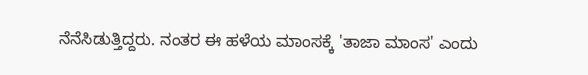ನೆನೆಸಿಡುತ್ತಿದ್ದರು. ನಂತರ ಈ ಹಳೆಯ ಮಾಂಸಕ್ಕೆ 'ತಾಜಾ ಮಾಂಸ' ಎಂದು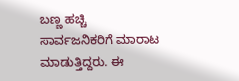ಬಣ್ಣ ಹಚ್ಚಿ ಸಾರ್ವಜನಿಕರಿಗೆ ಮಾರಾಟ ಮಾಡುತ್ತಿದ್ದರು. ಈ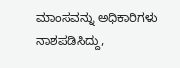ಮಾಂಸವನ್ನು ಅಧಿಕಾರಿಗಳು ನಾಶಪಡಿಸಿದ್ದು,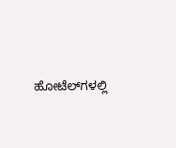ಹೋಟೆಲ್‌ಗಳಲ್ಲಿ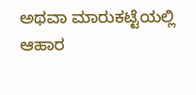ಅಥವಾ ಮಾರುಕಟ್ಟೆಯಲ್ಲಿ ಆಹಾರ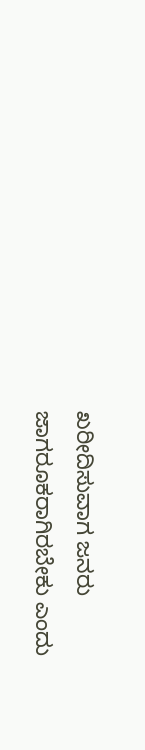ಖರೀದಿಸುವಾಗ ಜನರು ಜಾಗರೂಕರಾಗಿರಬೇಕು ಎಂದು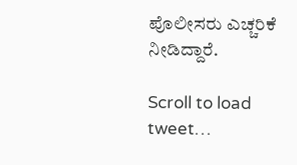ಪೊಲೀಸರು ಎಚ್ಚರಿಕೆ ನೀಡಿದ್ದಾರೆ.

Scroll to load tweet…